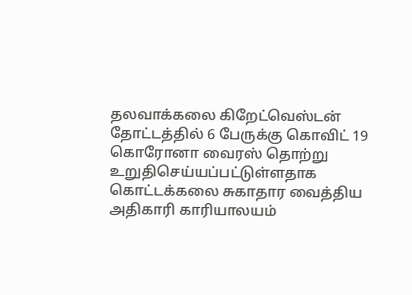தலவாக்கலை கிறேட்வெஸ்டன் தோட்டத்தில் 6 பேருக்கு கொவிட் 19 கொரோனா வைரஸ் தொற்று உறுதிசெய்யப்பட்டுள்ளதாக கொட்டக்கலை சுகாதார வைத்திய அதிகாரி காரியாலயம்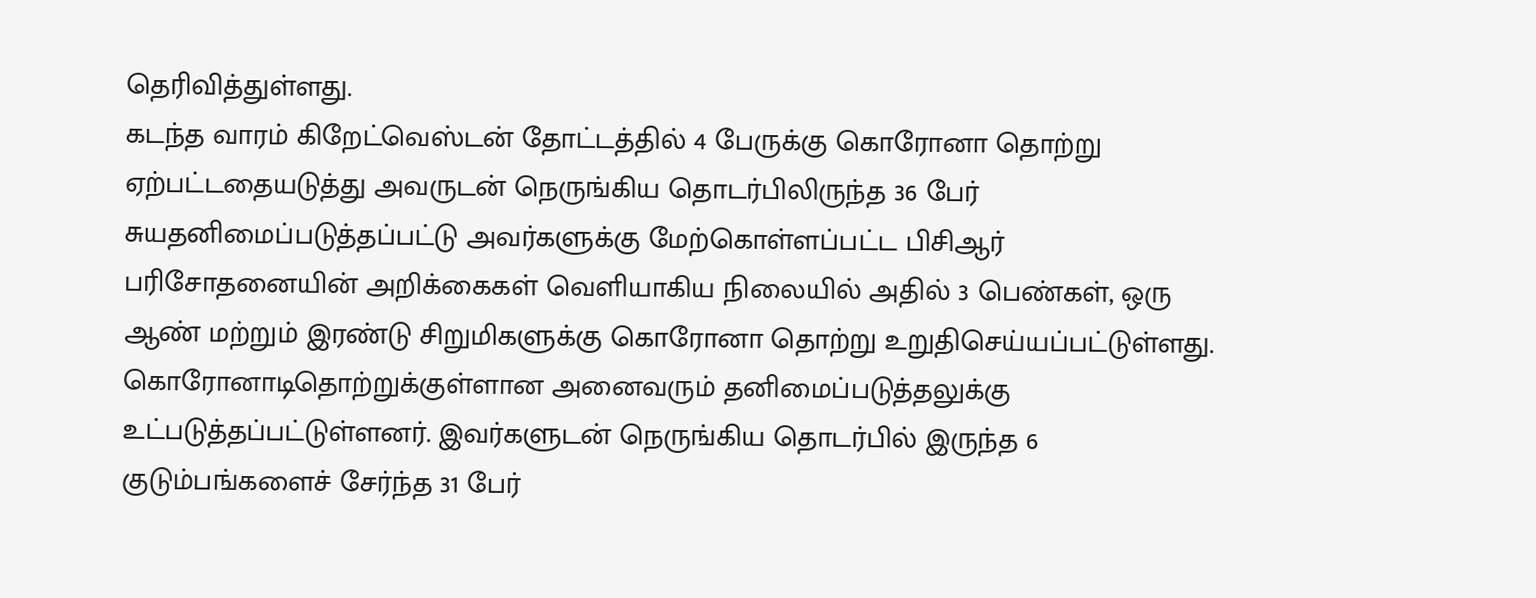தெரிவித்துள்ளது.
கடந்த வாரம் கிறேட்வெஸ்டன் தோட்டத்தில் 4 பேருக்கு கொரோனா தொற்று ஏற்பட்டதையடுத்து அவருடன் நெருங்கிய தொடர்பிலிருந்த 36 பேர் சுயதனிமைப்படுத்தப்பட்டு அவர்களுக்கு மேற்கொள்ளப்பட்ட பிசிஆர் பரிசோதனையின் அறிக்கைகள் வெளியாகிய நிலையில் அதில் 3 பெண்கள், ஒரு ஆண் மற்றும் இரண்டு சிறுமிகளுக்கு கொரோனா தொற்று உறுதிசெய்யப்பட்டுள்ளது.
கொரோனாடிதொற்றுக்குள்ளான அனைவரும் தனிமைப்படுத்தலுக்கு உட்படுத்தப்பட்டுள்ளனர். இவர்களுடன் நெருங்கிய தொடர்பில் இருந்த 6 குடும்பங்களைச் சேர்ந்த 31 பேர்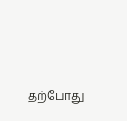தற்போது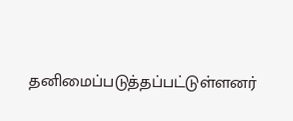தனிமைப்படுத்தப்பட்டுள்ளனர்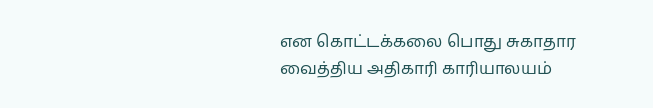என கொட்டக்கலை பொது சுகாதார வைத்திய அதிகாரி காரியாலயம்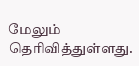மேலும் தெரிவித்துள்ளது.